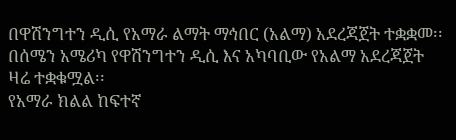በዋሽንግተን ዲሲ የአማራ ልማት ማኅበር (አልማ) አደረጃጀት ተቋቋመ፡፡
በሰሜን አሜሪካ የዋሽንግተን ዲሲ እና አካባቢው የአልማ አደረጃጀት ዛሬ ተቋቁሟል፡፡
የአማራ ክልል ከፍተኛ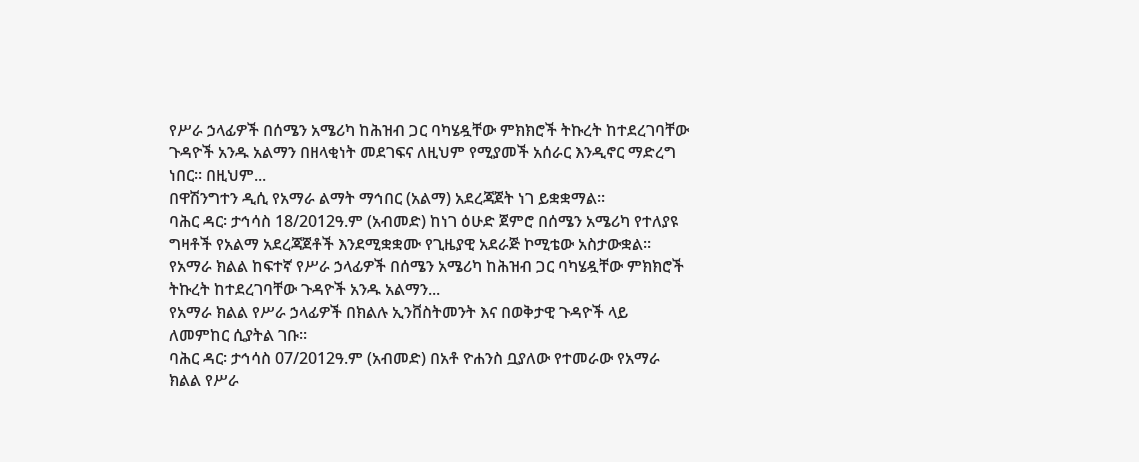የሥራ ኃላፊዎች በሰሜን አሜሪካ ከሕዝብ ጋር ባካሄዷቸው ምክክሮች ትኩረት ከተደረገባቸው ጉዳዮች አንዱ አልማን በዘላቂነት መደገፍና ለዚህም የሚያመች አሰራር እንዲኖር ማድረግ ነበር፡፡ በዚህም...
በዋሽንግተን ዲሲ የአማራ ልማት ማኅበር (አልማ) አደረጃጀት ነገ ይቋቋማል፡፡
ባሕር ዳር፡ ታኅሳስ 18/2012ዓ.ም (አብመድ) ከነገ ዕሁድ ጀምሮ በሰሜን አሜሪካ የተለያዩ ግዛቶች የአልማ አደረጃጀቶች እንደሚቋቋሙ የጊዜያዊ አደራጅ ኮሚቴው አስታውቋል፡፡
የአማራ ክልል ከፍተኛ የሥራ ኃላፊዎች በሰሜን አሜሪካ ከሕዝብ ጋር ባካሄዷቸው ምክክሮች ትኩረት ከተደረገባቸው ጉዳዮች አንዱ አልማን...
የአማራ ክልል የሥራ ኃላፊዎች በክልሉ ኢንቨስትመንት እና በወቅታዊ ጉዳዮች ላይ ለመምከር ሲያትል ገቡ፡፡
ባሕር ዳር፡ ታኅሳስ 07/2012ዓ.ም (አብመድ) በአቶ ዮሐንስ ቧያለው የተመራው የአማራ ክልል የሥራ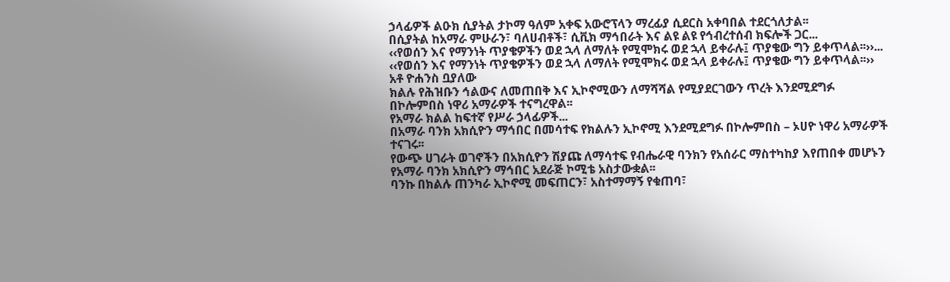ኃላፊዎች ልዑክ ሲያትል ታኮማ ዓለም አቀፍ አውሮፕላን ማረፊያ ሲደርስ አቀባበል ተደርጎለታል፡፡
በሲያትል ከአማራ ምሁራን፣ ባለሀብቶች፣ ሲቪክ ማኅበራት እና ልዩ ልዩ የኅብረተሰብ ክፍሎች ጋር...
‹‹የወሰን እና የማንነት ጥያቄዎችን ወደ ኋላ ለማለት የሚሞክሩ ወደ ኋላ ይቀራሉ፤ ጥያቄው ግን ይቀጥላል፡፡››...
‹‹የወሰን እና የማንነት ጥያቄዎችን ወደ ኋላ ለማለት የሚሞክሩ ወደ ኋላ ይቀራሉ፤ ጥያቄው ግን ይቀጥላል፡፡›› አቶ ዮሐንስ ቧያለው
ክልሉ የሕዝቡን ኅልውና ለመጠበቅ እና ኢኮኖሚውን ለማሻሻል የሚያደርገውን ጥረት እንደሚደግፉ በኮሎምበስ ነዋሪ አማራዎች ተናግረዋል፡፡
የአማራ ክልል ከፍተኛ የሥራ ኃላፊዎች...
በአማራ ባንክ አክሲዮን ማኅበር በመሳተፍ የክልሉን ኢኮኖሚ እንደሚደግፉ በኮሎምበስ – ኦሀዮ ነዋሪ አማራዎች ተናገሩ፡፡
የውጭ ሀገራት ወገኖችን በአክሲዮን ሽያጩ ለማሳተፍ የብሔራዊ ባንክን የአሰራር ማስተካከያ እየጠበቀ መሆኑን የአማራ ባንክ አክሲዮን ማኅበር አደራጅ ኮሚቴ አስታውቋል፡፡
ባንኩ በክልሉ ጠንካራ ኢኮኖሚ መፍጠርን፣ አስተማማኝ የቁጠባ፣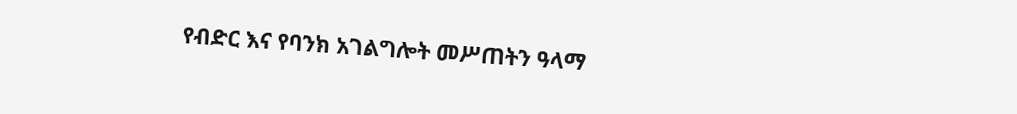የብድር እና የባንክ አገልግሎት መሥጠትን ዓላማ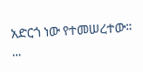አድርጎ ነው የተመሠረተው፡፡...